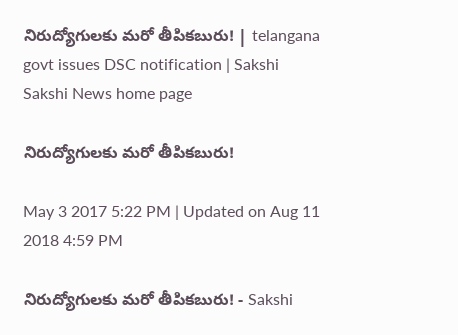నిరుద్యోగులకు మరో తీపికబురు! | telangana govt issues DSC notification | Sakshi
Sakshi News home page

నిరుద్యోగులకు మరో తీపికబురు!

May 3 2017 5:22 PM | Updated on Aug 11 2018 4:59 PM

నిరుద్యోగులకు మరో తీపికబురు! - Sakshi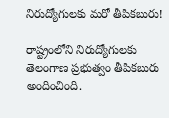నిరుద్యోగులకు మరో తీపికబురు!

రాష్ట్రంలోని నిరుద్యోగులకు తెలంగాణ ప్రభుత్వం తీపికబురు అందించింది.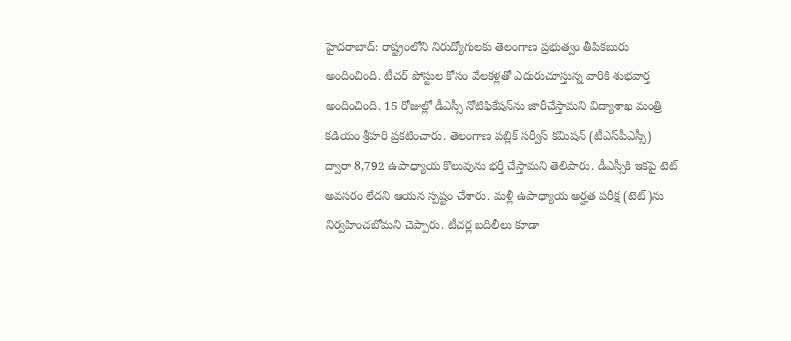హైదరాబాద్‌: రాష్ట్రంలోని నిరుద్యోగులకు తెలంగాణ ప్రభుత్వం తీపికబురు అందించింది. టీచర్‌ పోస్టుల కోసం వేలకళ్లతో ఎదురుచూస్తున్న వారికి శుభవార్త అందించింది. 15 రోజుల్లో డీఎస్సీ నోటిఫికేషన్‌ను జారీచేస్తామని విద్యాశాఖ మంత్రి కడియం శ్రీహరి ప్రకటించారు. తెలంగాణ పబ్లిక్‌ సర్వీస్‌ కమిషన్‌ (టీఎస్‌పీఎస్సీ) ద్వారా 8,792 ఉపాధ్యాయ కొలువును భర్తీ చేస్తామని తెలిపారు. డీఎస్సీకి ఇకపై టెట్‌ అవసరం లేదని ఆయన స్పష్టం చేశారు. మళ్లీ ఉపాధ్యాయ అర్హత పరీక్ష (టెట్‌)ను నిర్వహించబోమని చెప్పారు. టీచర్ల బదిలీలు కూడా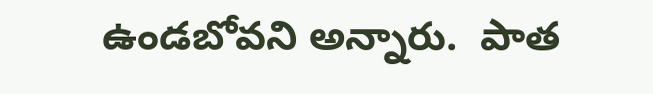ఉండబోవని అన్నారు.  పాత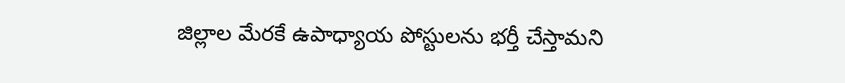జిల్లాల మేరకే ఉపాధ్యాయ పోస్టులను భర్తీ చేస్తామని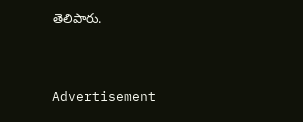తెలిపారు.


Advertisement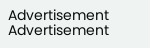Advertisement
Advertisement